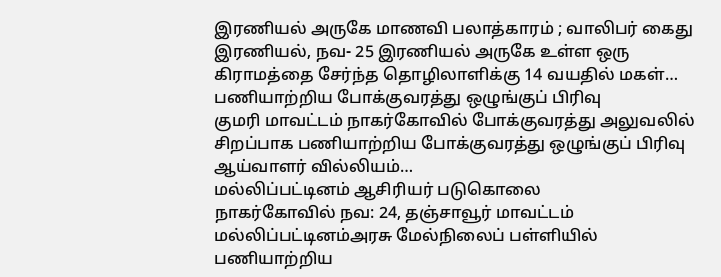இரணியல் அருகே மாணவி பலாத்காரம் ; வாலிபர் கைது
இரணியல், நவ- 25 இரணியல் அருகே உள்ள ஒரு கிராமத்தை சேர்ந்த தொழிலாளிக்கு 14 வயதில் மகள்…
பணியாற்றிய போக்குவரத்து ஒழுங்குப் பிரிவு
குமரி மாவட்டம் நாகர்கோவில் போக்குவரத்து அலுவலில் சிறப்பாக பணியாற்றிய போக்குவரத்து ஒழுங்குப் பிரிவு ஆய்வாளர் வில்லியம்…
மல்லிப்பட்டினம் ஆசிரியர் படுகொலை
நாகர்கோவில் நவ: 24, தஞ்சாவூர் மாவட்டம் மல்லிப்பட்டினம்அரசு மேல்நிலைப் பள்ளியில் பணியாற்றிய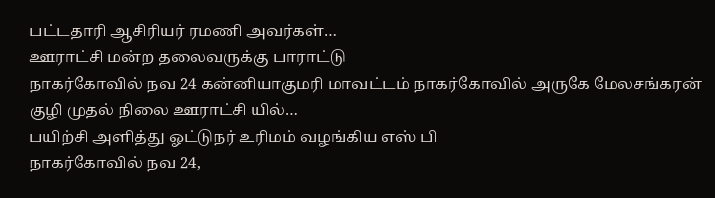பட்டதாரி ஆசிரியர் ரமணி அவர்கள்…
ஊராட்சி மன்ற தலைவருக்கு பாராட்டு
நாகர்கோவில் நவ 24 கன்னியாகுமரி மாவட்டம் நாகர்கோவில் அருகே மேலசங்கரன் குழி முதல் நிலை ஊராட்சி யில்…
பயிற்சி அளித்து ஓட்டுநர் உரிமம் வழங்கிய எஸ் பி
நாகர்கோவில் நவ 24,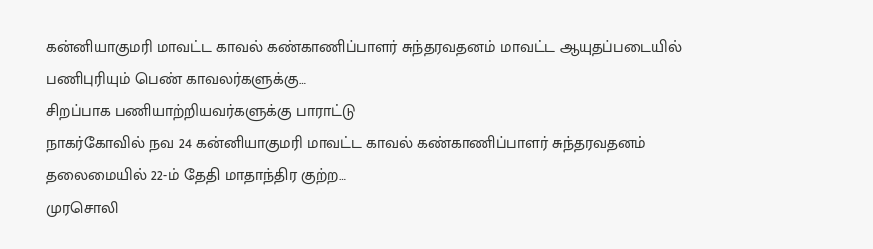கன்னியாகுமரி மாவட்ட காவல் கண்காணிப்பாளர் சுந்தரவதனம் மாவட்ட ஆயுதப்படையில் பணிபுரியும் பெண் காவலர்களுக்கு…
சிறப்பாக பணியாற்றியவர்களுக்கு பாராட்டு
நாகர்கோவில் நவ 24 கன்னியாகுமரி மாவட்ட காவல் கண்காணிப்பாளர் சுந்தரவதனம் தலைமையில் 22-ம் தேதி மாதாந்திர குற்ற…
முரசொலி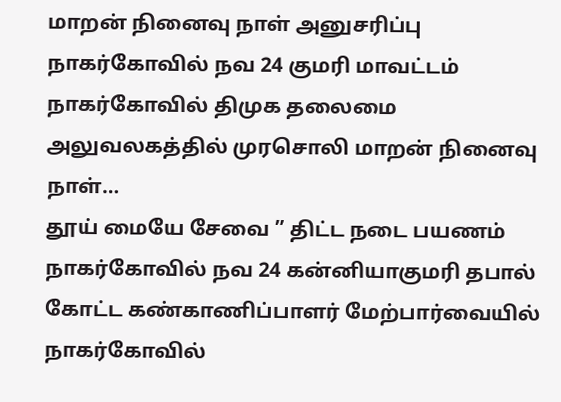மாறன் நினைவு நாள் அனுசரிப்பு
நாகர்கோவில் நவ 24 குமரி மாவட்டம் நாகர்கோவில் திமுக தலைமை அலுவலகத்தில் முரசொலி மாறன் நினைவு நாள்…
தூய் மையே சேவை ” திட்ட நடை பயணம்
நாகர்கோவில் நவ 24 கன்னியாகுமரி தபால் கோட்ட கண்காணிப்பாளர் மேற்பார்வையில் நாகர்கோவில்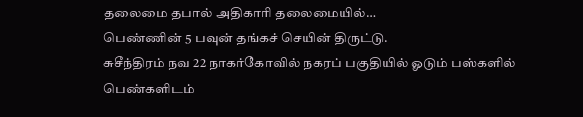தலைமை தபால் அதிகாரி தலைமையில்…
பெண்ணின் 5 பவுன் தங்கச் செயின் திருட்டு.
சுசீந்திரம் நவ 22 நாகர்கோவில் நகரப் பகுதியில் ஓடும் பஸ்களில் பெண்களிடம்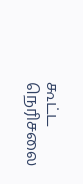கூட்ட நெரிசலை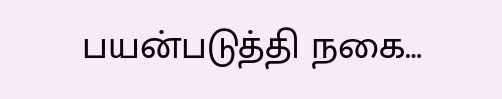பயன்படுத்தி நகை…